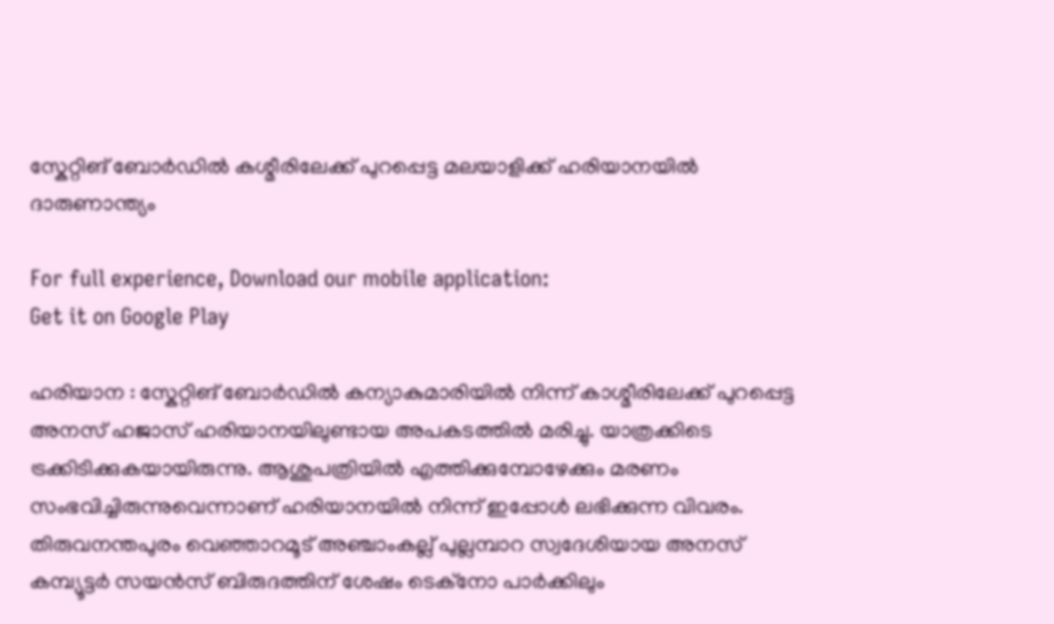സ്കേറ്റിങ് ബോര്‍ഡില്‍ കശ്മീരിലേക്ക് പുറപ്പെട്ട മലയാളിക്ക് ഹരിയാനയില്‍ ദാരുണാന്ത്യം

For full experience, Download our mobile application:
Get it on Google Play

ഹരിയാന : സ്കേറ്റിങ് ബോര്‍ഡില്‍ കന്യാകുമാരിയില്‍ നിന്ന് കാശ്മീരിലേക്ക് പുറപ്പെട്ട അനസ് ഹജാസ് ഹരിയാനയിലുണ്ടായ അപകടത്തില്‍ മരിച്ചു. യാത്രക്കിടെ ട്രക്കിടിക്കുകയായിരുന്നു. ആശുപത്രിയില്‍ എത്തിക്കുമ്പോഴേക്കും മരണം സംഭവിച്ചിരുന്നുവെന്നാണ് ഹരിയാനയില്‍ നിന്ന് ഇപ്പോള്‍ ലഭിക്കുന്ന വിവരം. തിരുവനന്തപുരം വെഞ്ഞാറമൂട് അഞ്ചാംകല്ല് പുല്ലമ്പാറ സ്വദേശിയായ അനസ് കമ്പ്യൂട്ടര്‍ സയന്‍സ് ബിരുദത്തിന് ശേഷം ടെക്നോ പാര്‍ക്കിലും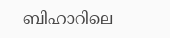ബിഹാറിലെ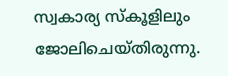സ്വകാര്യ സ്കൂളിലും ജോലിചെയ്തിരുന്നു.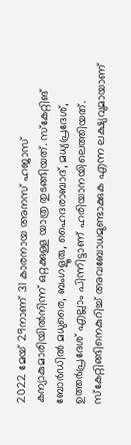2022 മേയ് 29നാണ് 31 കാരനായ അനസ് ഹജാസ് കന്യാകുമാരിയില്‍നിന്ന് ഒറ്റക്കുള്ള യാത്ര തുടങ്ങിയത്. സ്കേറ്റിങ് ബോര്‍ഡില്‍ മധുരൈ, ബംഗളൂരു, ഹൈദരാബാദ്, മധ്യപ്രദേശ്, ഉത്തര്‍പ്രദേശ് എല്ലാം പിന്നിട്ടാണ് ഹരിയാനയിലെത്തിയത്. സ്കേറ്റിങ്ങിനെകുറിച്ച്‌ അവബോധമുണ്ടാക്കുക എന്ന ലക്ഷ്യവുമായാണ്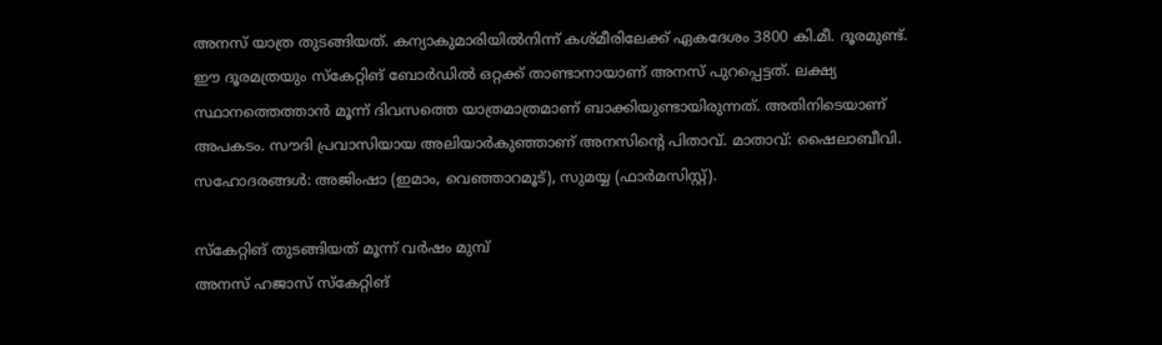അനസ് യാത്ര തുടങ്ങിയത്. കന്യാകുമാരിയില്‍നിന്ന് കശ്മീരിലേക്ക് ഏകദേശം 3800 കി.മീ. ദൂരമുണ്ട്. ഈ ദൂരമത്രയും സ്കേറ്റിങ് ബോര്‍ഡില്‍ ഒറ്റക്ക് താണ്ടാനായാണ് അനസ് പുറപ്പെട്ടത്. ലക്ഷ്യ സ്ഥാനത്തെത്താന്‍ മൂന്ന് ദിവസത്തെ യാത്രമാത്രമാണ് ബാക്കിയുണ്ടായിരുന്നത്. അതിനിടെയാണ് അപകടം. സൗദി പ്രവാസിയായ അലിയാര്‍കുഞ്ഞാണ് അനസിന്റെ പിതാവ്. മാതാവ്: ഷൈലാബീവി. സഹോദരങ്ങള്‍: അജിംഷാ (ഇമാം, വെഞ്ഞാറമൂട്), സുമയ്യ (ഫാര്‍മസിസ്റ്റ്).

സ്കേറ്റിങ് തുടങ്ങിയത് മൂന്ന് വര്‍ഷം മുമ്പ്
അനസ് ഹജാസ് സ്കേറ്റിങ്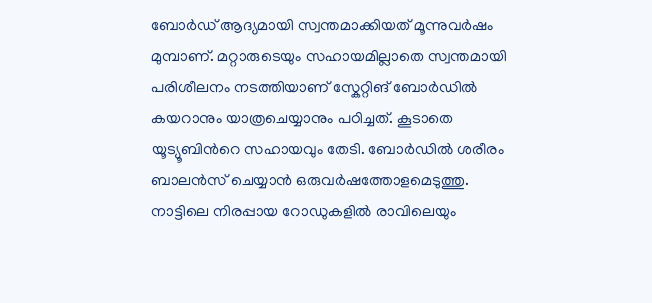ബോര്‍ഡ് ആദ്യമായി സ്വന്തമാക്കിയത് മൂന്നുവര്‍ഷം മുമ്പാണ്. മറ്റാരുടെയും സഹായമില്ലാതെ സ്വന്തമായി പരിശീലനം നടത്തിയാണ് സ്കേറ്റിങ് ബോര്‍ഡില്‍ കയറാനും യാത്രചെയ്യാനും പഠിച്ചത്. കൂടാതെ യൂട്യൂബിന്‍റെ സഹായവും തേടി. ബോര്‍ഡില്‍ ശരീരം ബാലന്‍സ് ചെയ്യാന്‍ ഒരുവര്‍ഷത്തോളമെടുത്തു. നാട്ടിലെ നിരപ്പായ റോഡുകളില്‍ രാവിലെയും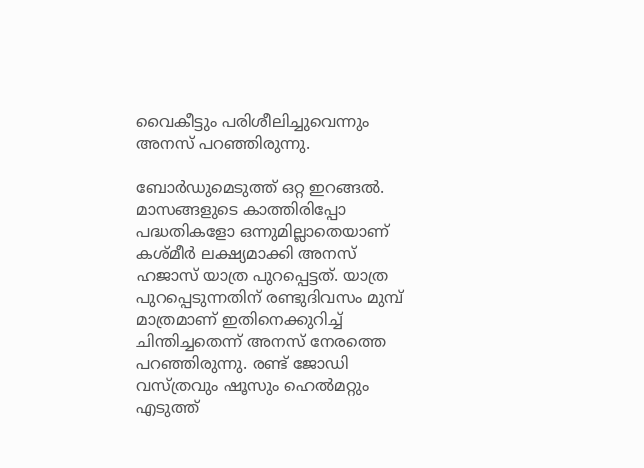വൈകീട്ടും പരിശീലിച്ചുവെന്നും അനസ് പറഞ്ഞിരുന്നു.

ബോര്‍ഡുമെടുത്ത് ഒറ്റ ഇറങ്ങല്‍. മാസങ്ങളുടെ കാത്തിരിപ്പോ പദ്ധതികളോ ഒന്നുമില്ലാതെയാണ് കശ്മീര്‍ ലക്ഷ്യമാക്കി അനസ് ഹജാസ് യാത്ര പുറപ്പെട്ടത്. യാത്ര പുറപ്പെടുന്നതിന് രണ്ടുദിവസം മുമ്പ് മാത്രമാണ് ഇതിനെക്കുറിച്ച്‌ ചിന്തിച്ചതെന്ന് അനസ് നേരത്തെ പറഞ്ഞിരുന്നു. രണ്ട് ജോഡി വസ്ത്രവും ഷൂസും ഹെല്‍മറ്റും എടുത്ത്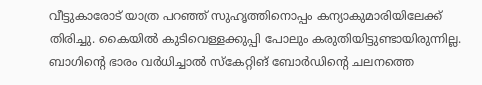വീട്ടുകാരോട് യാത്ര പറഞ്ഞ് സുഹൃത്തിനൊപ്പം കന്യാകുമാരിയിലേക്ക് തിരിച്ചു. കൈയില്‍ കുടിവെള്ളക്കുപ്പി പോലും കരുതിയിട്ടുണ്ടായിരുന്നില്ല. ബാഗിന്‍റെ ഭാരം വര്‍ധിച്ചാല്‍ സ്കേറ്റിങ് ബോര്‍ഡിന്‍റെ ചലനത്തെ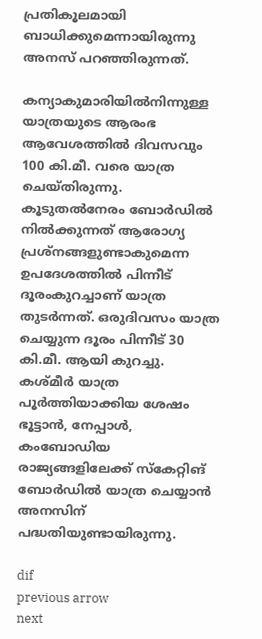പ്രതികൂലമായി ബാധിക്കുമെന്നായിരുന്നു അനസ് പറഞ്ഞിരുന്നത്.

കന്യാകുമാരിയില്‍നിന്നുള്ള യാത്രയുടെ ആരംഭ ആവേശത്തില്‍ ദിവസവും 100 കി.മീ. വരെ യാത്ര ചെയ്തിരുന്നു. കൂടുതല്‍നേരം ബോര്‍ഡില്‍ നില്‍ക്കുന്നത് ആരോഗ്യ പ്രശ്നങ്ങളുണ്ടാകുമെന്ന ഉപദേശത്തില്‍ പിന്നീട് ദൂരംകുറച്ചാണ് യാത്ര തുടര്‍ന്നത്. ഒരുദിവസം യാത്ര ചെയ്യുന്ന ദൂരം പിന്നീട് 30 കി.മീ. ആയി കുറച്ചു. കശ്മീര്‍ യാത്ര പൂര്‍ത്തിയാക്കിയ ശേഷം ഭൂട്ടാന്‍, നേപ്പാള്‍, കംബോഡിയ രാജ്യങ്ങളിലേക്ക് സ്കേറ്റിങ് ബോര്‍ഡില്‍ യാത്ര ചെയ്യാന്‍ അനസിന് പദ്ധതിയുണ്ടായിരുന്നു.

dif
previous arrow
next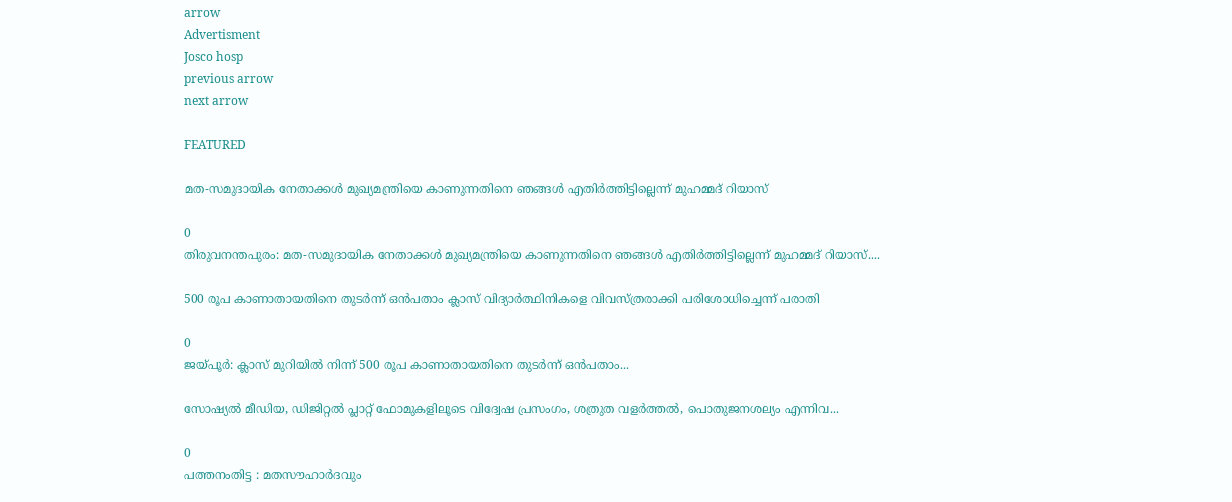arrow
Advertisment
Josco hosp
previous arrow
next arrow

FEATURED

മത-സമുദായിക നേതാക്കൾ മുഖ്യമന്ത്രിയെ കാണുന്നതിനെ ഞങ്ങൾ എതിർത്തിട്ടില്ലെന്ന് മുഹമ്മദ് റിയാസ്

0
തിരുവനന്തപുരം: മത-സമുദായിക നേതാക്കൾ മുഖ്യമന്ത്രിയെ കാണുന്നതിനെ ഞങ്ങൾ എതിർത്തിട്ടില്ലെന്ന് മുഹമ്മദ് റിയാസ്....

500 രൂപ കാണാതായതിനെ തുടർന്ന് ഒൻപതാം ക്ലാസ് വിദ്യാർത്ഥിനികളെ വിവസ്ത്രരാക്കി പരിശോധിച്ചെന്ന് പരാതി

0
ജയ്‌പൂർ: ക്ലാസ് മുറിയിൽ നിന്ന് 500 രൂപ കാണാതായതിനെ തുടർന്ന് ഒൻപതാം...

സോഷ്യല്‍ മീഡിയ, ഡിജിറ്റല്‍ പ്ലാറ്റ് ഫോമുകളിലൂടെ വിദ്വേഷ പ്രസംഗം, ശത്രുത വളര്‍ത്തല്‍, പൊതുജനശല്യം എന്നിവ...

0
പത്തനംതിട്ട : മതസൗഹാര്‍ദവും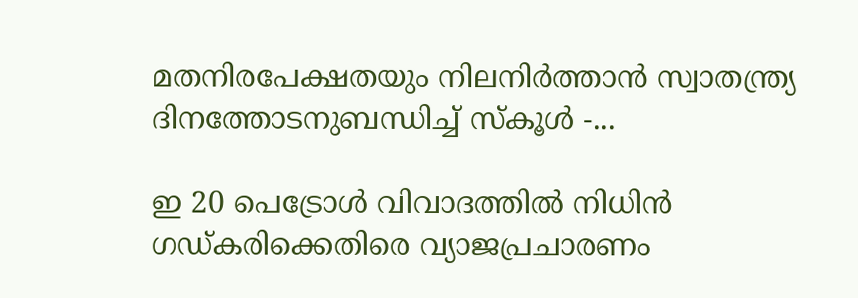മതനിരപേക്ഷതയും നിലനിര്‍ത്താന്‍ സ്വാതന്ത്ര്യ ദിനത്തോടനുബന്ധിച്ച് സ്‌കൂള്‍ -...

ഇ 20 പെട്രോൾ വിവാദത്തിൽ നിധിൻ ഗഡ്കരിക്കെതിരെ വ്യാജപ്രചാരണം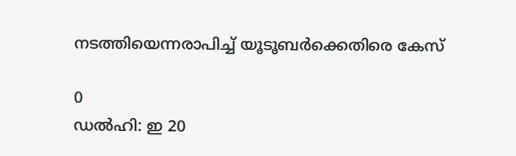നടത്തിയെന്നരാപിച്ച് യൂടൂബർക്കെതിരെ കേസ്

0
ഡൽഹി: ഇ 20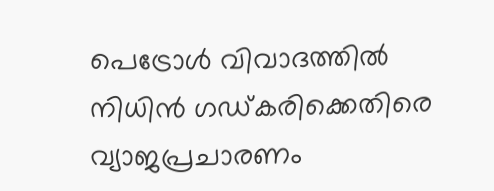പെട്രോൾ വിവാദത്തിൽ നിധിൻ ഗഡ്കരിക്കെതിരെ വ്യാജപ്രചാരണം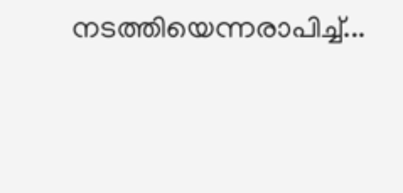നടത്തിയെന്നരാപിച്ച്...